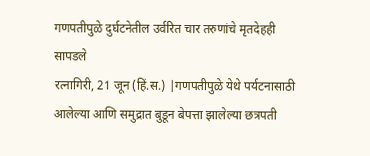गणपतीपुळे दुर्घटनेतील उर्वरित चार तरुणांचे मृतदेहही सापडले
रत्नागिरी, 21 जून (हिं.स.) |गणपतीपुळे येथे पर्यटनासाठी आलेल्या आणि समुद्रात बुडून बेपत्ता झालेल्या छत्रपती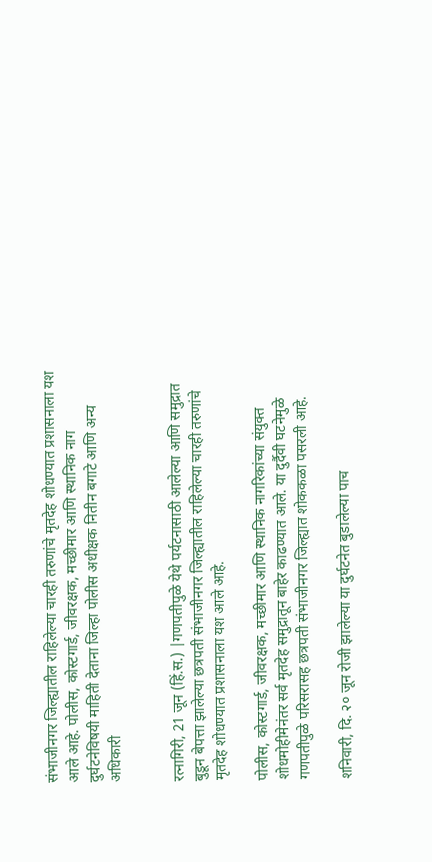संभाजीनगर जिल्ह्यातील राहिलेल्या चारही तरुणांचे मृतदेह शोधण्यात प्रशासनाला यश आले आहे. पोलीस, कोस्टगार्ड, जीवरक्षक, मच्छीमार आणि स्थानिक नाग
दुर्घटनेविषयी माहिती देताना जिल्हा पोलीस अधीक्षक नितीन बगाटे आणि अन्य अधिकारी


रत्नागिरी, 21 जून (हिं.स.) |गणपतीपुळे येथे पर्यटनासाठी आलेल्या आणि समुद्रात बुडून बेपत्ता झालेल्या छत्रपती संभाजीनगर जिल्ह्यातील राहिलेल्या चारही तरुणांचे मृतदेह शोधण्यात प्रशासनाला यश आले आहे.

पोलीस, कोस्टगार्ड, जीवरक्षक, मच्छीमार आणि स्थानिक नागरिकांच्या संयुक्त शोधमोहीमेनंतर सर्व मृतदेह समुद्रातून बाहेर काढण्यात आले. या दुर्दैवी घटनेमुळे गणपतीपुळे परिसरासह छत्रपती संभाजीनगर जिल्ह्यात शोककळा पसरली आहे.

शनिवारी, दि. २० जून रोजी झालेल्या या दुर्घटनेत बुडालेल्या पाच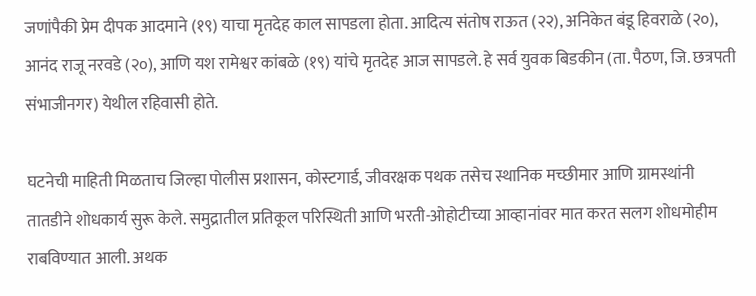जणांपैकी प्रेम दीपक आदमाने (१९) याचा मृतदेह काल सापडला होता. आदित्य संतोष राऊत (२२), अनिकेत बंडू हिवराळे (२०), आनंद राजू नरवडे (२०), आणि यश रामेश्वर कांबळे (१९) यांचे मृतदेह आज सापडले. हे सर्व युवक बिडकीन (ता. पैठण, जि. छत्रपती संभाजीनगर) येथील रहिवासी होते.

घटनेची माहिती मिळताच जिल्हा पोलीस प्रशासन, कोस्टगार्ड, जीवरक्षक पथक तसेच स्थानिक मच्छीमार आणि ग्रामस्थांनी तातडीने शोधकार्य सुरू केले. समुद्रातील प्रतिकूल परिस्थिती आणि भरती-ओहोटीच्या आव्हानांवर मात करत सलग शोधमोहीम राबविण्यात आली. अथक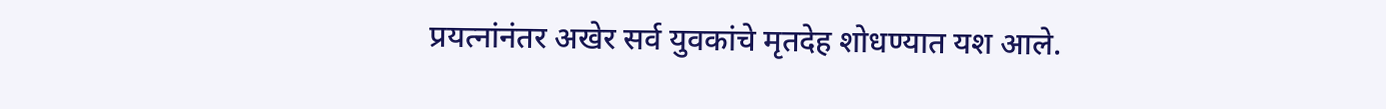प्रयत्नांनंतर अखेर सर्व युवकांचे मृतदेह शोधण्यात यश आले.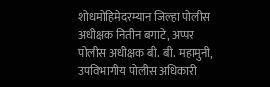शोधमोहिमेदरम्यान जिल्हा पोलीस अधीक्षक नितीन बगाटे, अप्पर पोलीस अधीक्षक बी. बी. महामुनी, उपविभागीय पोलीस अधिकारी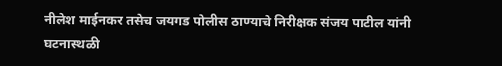नीलेश माईनकर तसेच जयगड पोलीस ठाण्याचे निरीक्षक संजय पाटील यांनी घटनास्थळी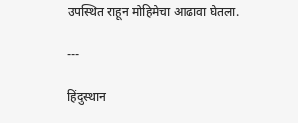उपस्थित राहून मोहिमेचा आढावा घेतला.

---

हिंदुस्थान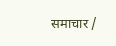समाचार /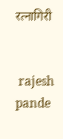रत्नागिरी


 rajesh pande